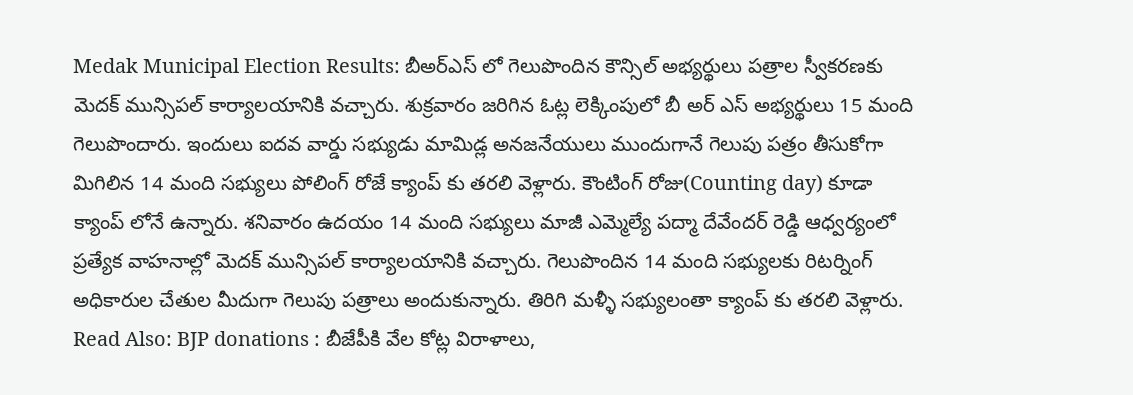Medak Municipal Election Results: బీఅర్ఎస్ లో గెలుపొందిన కౌన్సిల్ అభ్యర్థులు పత్రాల స్వీకరణకు మెదక్ మున్సిపల్ కార్యాలయానికి వచ్చారు. శుక్రవారం జరిగిన ఓట్ల లెక్కింపులో బీ అర్ ఎస్ అభ్యర్థులు 15 మంది గెలుపొందారు. ఇందులు ఐదవ వార్డు సభ్యుడు మామిడ్ల అనజనేయులు ముందుగానే గెలుపు పత్రం తీసుకోగా మిగిలిన 14 మంది సభ్యులు పోలింగ్ రోజే క్యాంప్ కు తరలి వెళ్లారు. కౌంటింగ్ రోజు(Counting day) కూడా క్యాంప్ లోనే ఉన్నారు. శనివారం ఉదయం 14 మంది సభ్యులు మాజీ ఎమ్మెల్యే పద్మా దేవేందర్ రెడ్డి ఆధ్వర్యంలో ప్రత్యేక వాహనాల్లో మెదక్ మున్సిపల్ కార్యాలయానికి వచ్చారు. గెలుపొందిన 14 మంది సభ్యులకు రిటర్నింగ్ అధికారుల చేతుల మీదుగా గెలుపు పత్రాలు అందుకున్నారు. తిరిగి మళ్ళీ సభ్యులంతా క్యాంప్ కు తరలి వెళ్లారు.
Read Also: BJP donations : బీజేపీకి వేల కోట్ల విరాళాలు,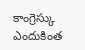కాంగ్రెస్కు ఎందుకింత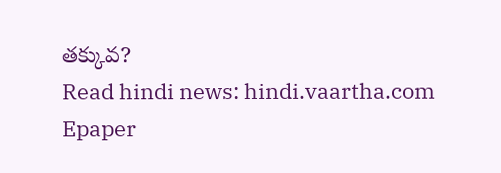తక్కువ?
Read hindi news: hindi.vaartha.com
Epaper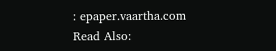: epaper.vaartha.com
Read Also: